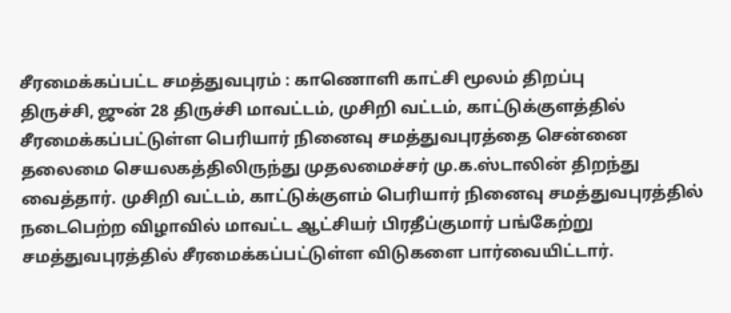சீரமைக்கப்பட்ட சமத்துவபுரம் : காணொளி காட்சி மூலம் திறப்பு
திருச்சி, ஜுன் 28 திருச்சி மாவட்டம், முசிறி வட்டம், காட்டுக்குளத்தில் சீரமைக்கப்பட்டுள்ள பெரியார் நினைவு சமத்துவபுரத்தை சென்னை தலைமை செயலகத்திலிருந்து முதலமைச்சர் மு.க.ஸ்டாலின் திறந்து வைத்தார். முசிறி வட்டம், காட்டுக்குளம் பெரியார் நினைவு சமத்துவபுரத்தில் நடைபெற்ற விழாவில் மாவட்ட ஆட்சியர் பிரதீப்குமார் பங்கேற்று சமத்துவபுரத்தில் சீரமைக்கப்பட்டுள்ள விடுகளை பார்வையிட்டார்.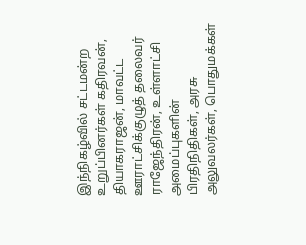இந்நிகழ்வில் சட்டமன்ற உறுப்பினர்கள் கதிரவன், தியாகராஜன், மாவட்ட ஊராட்சிக்குழுத் தலைவர் ராஜேந்திரன், உள்ளாட்சி அமைப்புகளின் பிரதிநிதிகள், அரசு அலுவலர்கள், பொதுமக்கள்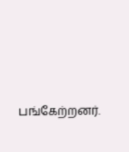பங்கேற்றனர்.